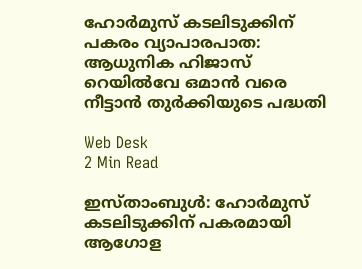ഹോര്‍മുസ് കടലിടുക്കിന് പകരം വ്യാപാരപാത: ആധുനിക ഹിജാസ് റെയില്‍വേ ഒമാന്‍ വരെ നീട്ടാന്‍ തുര്‍ക്കിയുടെ പദ്ധതി

Web Desk
2 Min Read

ഇസ്താംബുള്‍: ഹോര്‍മുസ് കടലിടുക്കിന് പകരമായി ആഗോള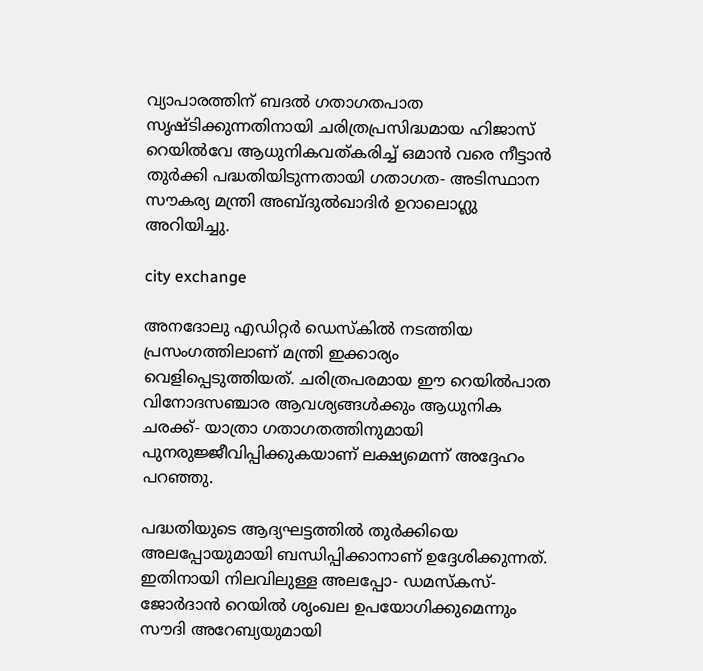വ്യാപാരത്തിന് ബദല്‍ ഗതാഗതപാത സൃഷ്ടിക്കുന്നതിനായി ചരിത്രപ്രസിദ്ധമായ ഹിജാസ് റെയില്‍വേ ആധുനികവത്കരിച്ച് ഒമാന്‍ വരെ നീട്ടാന്‍ തുര്‍ക്കി പദ്ധതിയിടുന്നതായി ഗതാഗത- അടിസ്ഥാന സൗകര്യ മന്ത്രി അബ്ദുല്‍ഖാദിര്‍ ഉറാലൊഗ്ലു അറിയിച്ചു.

city exchange

അനദോലു എഡിറ്റര്‍ ഡെസ്‌കില്‍ നടത്തിയ പ്രസംഗത്തിലാണ് മന്ത്രി ഇക്കാര്യം വെളിപ്പെടുത്തിയത്. ചരിത്രപരമായ ഈ റെയില്‍പാത വിനോദസഞ്ചാര ആവശ്യങ്ങള്‍ക്കും ആധുനിക ചരക്ക്- യാത്രാ ഗതാഗതത്തിനുമായി പുനരുജ്ജീവിപ്പിക്കുകയാണ് ലക്ഷ്യമെന്ന് അദ്ദേഹം പറഞ്ഞു.

പദ്ധതിയുടെ ആദ്യഘട്ടത്തില്‍ തുര്‍ക്കിയെ അലപ്പോയുമായി ബന്ധിപ്പിക്കാനാണ് ഉദ്ദേശിക്കുന്നത്. ഇതിനായി നിലവിലുള്ള അലപ്പോ- ഡമസ്‌കസ്- ജോര്‍ദാന്‍ റെയില്‍ ശൃംഖല ഉപയോഗിക്കുമെന്നും സൗദി അറേബ്യയുമായി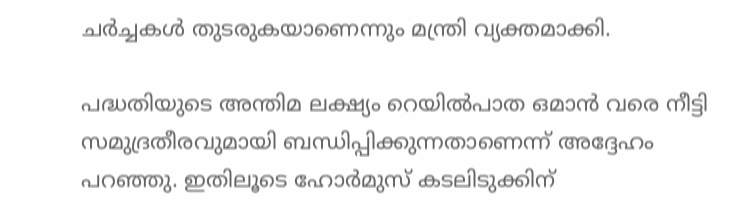ചര്‍ച്ചകള്‍ തുടരുകയാണെന്നും മന്ത്രി വ്യക്തമാക്കി.

പദ്ധതിയുടെ അന്തിമ ലക്ഷ്യം റെയില്‍പാത ഒമാന്‍ വരെ നീട്ടി സമുദ്രതീരവുമായി ബന്ധിപ്പിക്കുന്നതാണെന്ന് അദ്ദേഹം പറഞ്ഞു. ഇതിലൂടെ ഹോര്‍മുസ് കടലിടുക്കിന്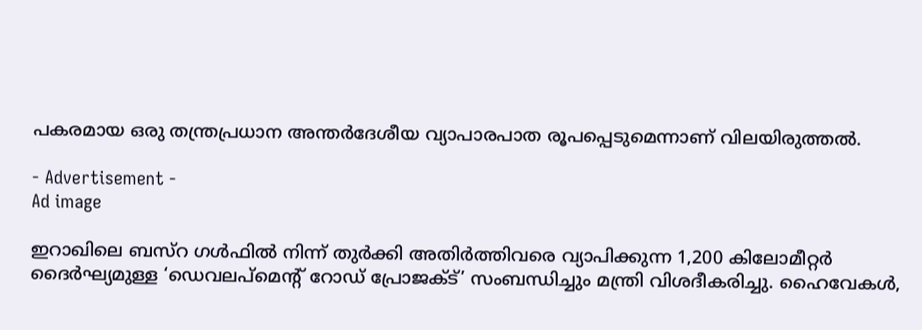പകരമായ ഒരു തന്ത്രപ്രധാന അന്തര്‍ദേശീയ വ്യാപാരപാത രൂപപ്പെടുമെന്നാണ് വിലയിരുത്തല്‍.

- Advertisement -
Ad image

ഇറാഖിലെ ബസ്‌റ ഗള്‍ഫില്‍ നിന്ന് തുര്‍ക്കി അതിര്‍ത്തിവരെ വ്യാപിക്കുന്ന 1,200 കിലോമീറ്റര്‍ ദൈര്‍ഘ്യമുള്ള ‘ഡെവലപ്മെന്റ് റോഡ് പ്രോജക്ട്’ സംബന്ധിച്ചും മന്ത്രി വിശദീകരിച്ചു. ഹൈവേകള്‍,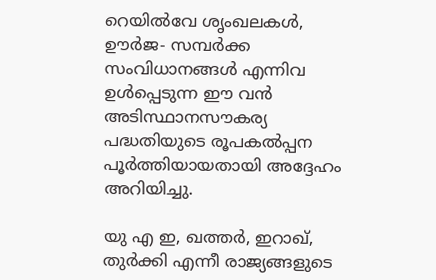റെയില്‍വേ ശൃംഖലകള്‍, ഊര്‍ജ- സമ്പര്‍ക്ക സംവിധാനങ്ങള്‍ എന്നിവ ഉള്‍പ്പെടുന്ന ഈ വന്‍ അടിസ്ഥാനസൗകര്യ പദ്ധതിയുടെ രൂപകല്‍പ്പന പൂര്‍ത്തിയായതായി അദ്ദേഹം അറിയിച്ചു.

യു എ ഇ, ഖത്തര്‍, ഇറാഖ്, തുര്‍ക്കി എന്നീ രാജ്യങ്ങളുടെ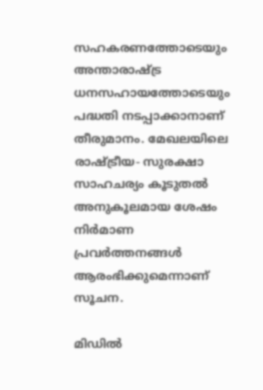സഹകരണത്തോടെയും അന്താരാഷ്ട്ര ധനസഹായത്തോടെയും പദ്ധതി നടപ്പാക്കാനാണ് തീരുമാനം. മേഖലയിലെ രാഷ്ട്രീയ- സുരക്ഷാ സാഹചര്യം കൂടുതല്‍ അനുകൂലമായ ശേഷം നിര്‍മാണ പ്രവര്‍ത്തനങ്ങള്‍ ആരംഭിക്കുമെന്നാണ് സൂചന.

മിഡില്‍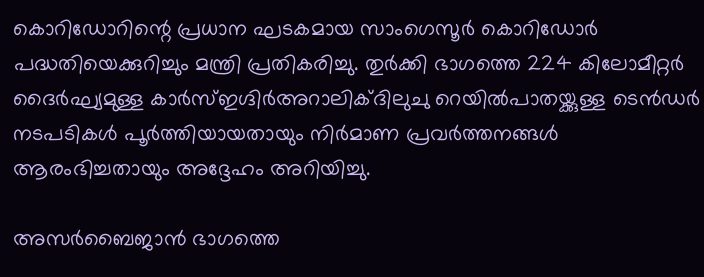കൊറിഡോറിന്റെ പ്രധാന ഘടകമായ സാംഗെസൂര്‍ കൊറിഡോര്‍ പദ്ധതിയെക്കുറിച്ചും മന്ത്രി പ്രതികരിച്ചു. തുര്‍ക്കി ഭാഗത്തെ 224 കിലോമീറ്റര്‍ ദൈര്‍ഘ്യമുള്ള കാര്‍സ്ഇഗ്ദിര്‍അറാലിക്ദിലുചു റെയില്‍പാതയ്ക്കുള്ള ടെന്‍ഡര്‍ നടപടികള്‍ പൂര്‍ത്തിയായതായും നിര്‍മാണ പ്രവര്‍ത്തനങ്ങള്‍ ആരംഭിച്ചതായും അദ്ദേഹം അറിയിച്ചു.

അസര്‍ബൈജാന്‍ ഭാഗത്തെ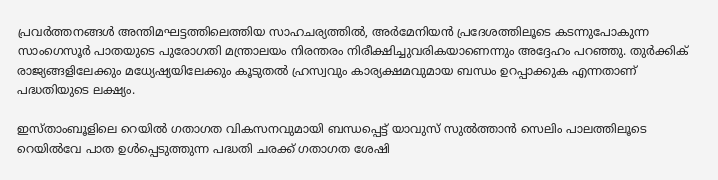പ്രവര്‍ത്തനങ്ങള്‍ അന്തിമഘട്ടത്തിലെത്തിയ സാഹചര്യത്തില്‍, അര്‍മേനിയന്‍ പ്രദേശത്തിലൂടെ കടന്നുപോകുന്ന സാംഗെസൂര്‍ പാതയുടെ പുരോഗതി മന്ത്രാലയം നിരന്തരം നിരീക്ഷിച്ചുവരികയാണെന്നും അദ്ദേഹം പറഞ്ഞു. തുര്‍ക്കിക് രാജ്യങ്ങളിലേക്കും മധ്യേഷ്യയിലേക്കും കൂടുതല്‍ ഹ്രസ്വവും കാര്യക്ഷമവുമായ ബന്ധം ഉറപ്പാക്കുക എന്നതാണ് പദ്ധതിയുടെ ലക്ഷ്യം.

ഇസ്താംബൂളിലെ റെയില്‍ ഗതാഗത വികസനവുമായി ബന്ധപ്പെട്ട് യാവുസ് സുല്‍ത്താന്‍ സെലിം പാലത്തിലൂടെ റെയില്‍വേ പാത ഉള്‍പ്പെടുത്തുന്ന പദ്ധതി ചരക്ക് ഗതാഗത ശേഷി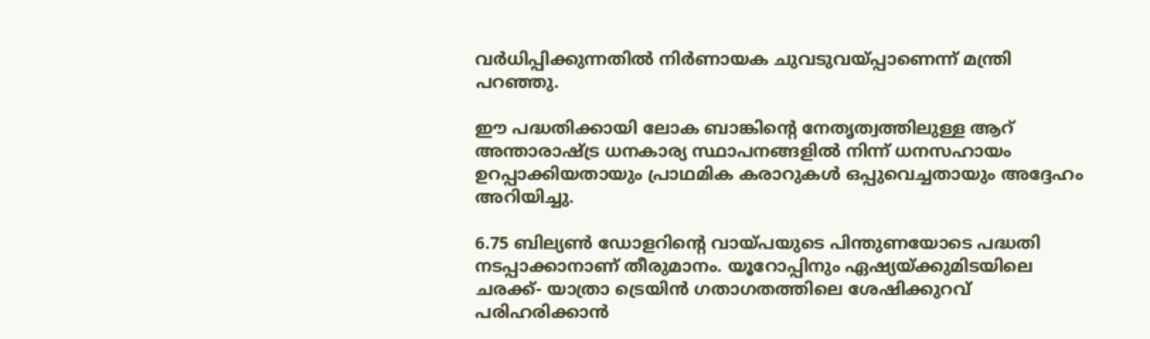വര്‍ധിപ്പിക്കുന്നതില്‍ നിര്‍ണായക ചുവടുവയ്പ്പാണെന്ന് മന്ത്രി പറഞ്ഞു.

ഈ പദ്ധതിക്കായി ലോക ബാങ്കിന്റെ നേതൃത്വത്തിലുള്ള ആറ് അന്താരാഷ്ട്ര ധനകാര്യ സ്ഥാപനങ്ങളില്‍ നിന്ന് ധനസഹായം ഉറപ്പാക്കിയതായും പ്രാഥമിക കരാറുകള്‍ ഒപ്പുവെച്ചതായും അദ്ദേഹം അറിയിച്ചു.

6.75 ബില്യണ്‍ ഡോളറിന്റെ വായ്പയുടെ പിന്തുണയോടെ പദ്ധതി നടപ്പാക്കാനാണ് തീരുമാനം. യൂറോപ്പിനും ഏഷ്യയ്ക്കുമിടയിലെ ചരക്ക്- യാത്രാ ട്രെയിന്‍ ഗതാഗതത്തിലെ ശേഷിക്കുറവ് പരിഹരിക്കാന്‍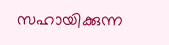സഹായിക്കുന്ന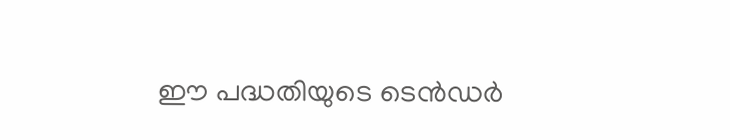ഈ പദ്ധതിയുടെ ടെന്‍ഡര്‍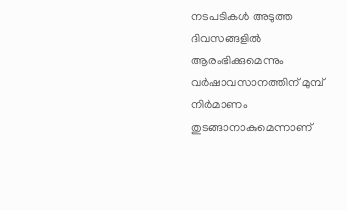നടപടികള്‍ അടുത്ത ദിവസങ്ങളില്‍ ആരംഭിക്കുമെന്നും വര്‍ഷാവസാനത്തിന് മുമ്പ് നിര്‍മാണം തുടങ്ങാനാകുമെന്നാണ്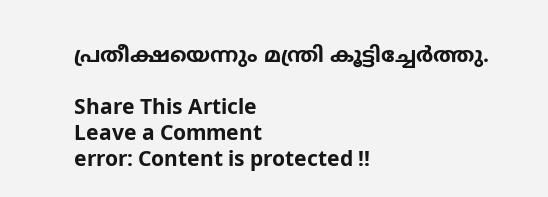പ്രതീക്ഷയെന്നും മന്ത്രി കൂട്ടിച്ചേര്‍ത്തു.

Share This Article
Leave a Comment
error: Content is protected !!